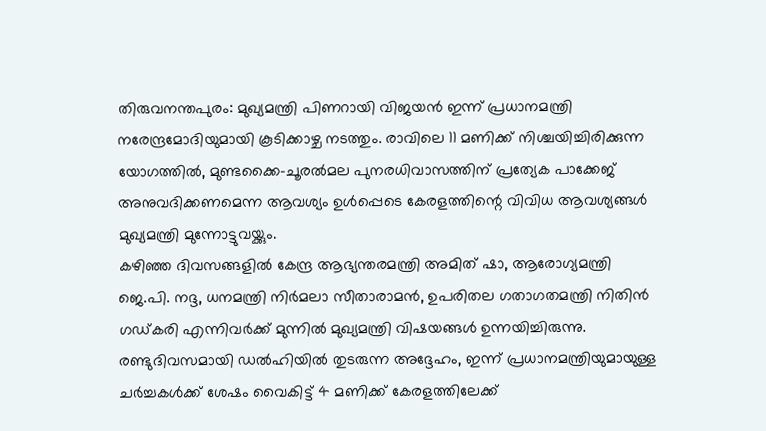തിരുവനന്തപുരം: മുഖ്യമന്ത്രി പിണറായി വിജയൻ ഇന്ന് പ്രധാനമന്ത്രി നരേന്ദ്രമോദിയുമായി കൂടിക്കാഴ്ച നടത്തും. രാവിലെ 11 മണിക്ക് നിശ്ചയിച്ചിരിക്കുന്ന യോഗത്തിൽ, മുണ്ടക്കൈ–ചൂരൽമല പുനരധിവാസത്തിന് പ്രത്യേക പാക്കേജ് അനുവദിക്കണമെന്ന ആവശ്യം ഉൾപ്പെടെ കേരളത്തിന്റെ വിവിധ ആവശ്യങ്ങൾ മുഖ്യമന്ത്രി മുന്നോട്ടുവയ്ക്കും.
കഴിഞ്ഞ ദിവസങ്ങളിൽ കേന്ദ്ര ആഭ്യന്തരമന്ത്രി അമിത് ഷാ, ആരോഗ്യമന്ത്രി ജെ.പി. നദ്ദ, ധനമന്ത്രി നിർമലാ സീതാരാമൻ, ഉപരിതല ഗതാഗതമന്ത്രി നിതിൻ ഗഡ്കരി എന്നിവർക്ക് മുന്നിൽ മുഖ്യമന്ത്രി വിഷയങ്ങൾ ഉന്നയിച്ചിരുന്നു. രണ്ടുദിവസമായി ഡൽഹിയിൽ തുടരുന്ന അദ്ദേഹം, ഇന്ന് പ്രധാനമന്ത്രിയുമായുള്ള ചർച്ചകൾക്ക് ശേഷം വൈകിട്ട് 4 മണിക്ക് കേരളത്തിലേക്ക്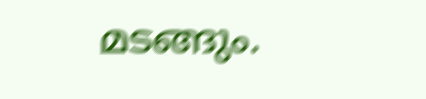മടങ്ങും.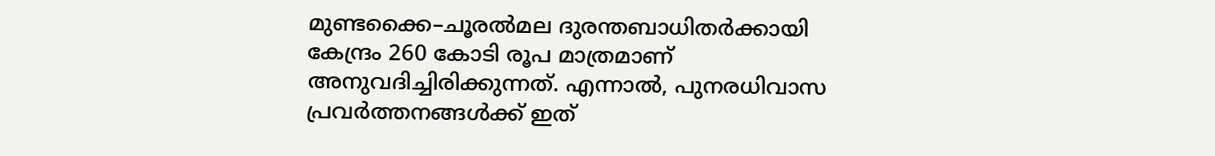മുണ്ടക്കൈ–ചൂരൽമല ദുരന്തബാധിതർക്കായി കേന്ദ്രം 260 കോടി രൂപ മാത്രമാണ് അനുവദിച്ചിരിക്കുന്നത്. എന്നാൽ, പുനരധിവാസ പ്രവർത്തനങ്ങൾക്ക് ഇത്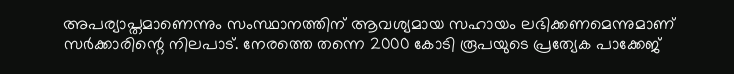അപര്യാപ്തമാണെന്നും സംസ്ഥാനത്തിന് ആവശ്യമായ സഹായം ലഭിക്കണമെന്നുമാണ് സർക്കാരിന്റെ നിലപാട്. നേരത്തെ തന്നെ 2000 കോടി രൂപയുടെ പ്രത്യേക പാക്കേജ്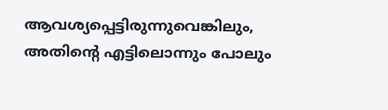ആവശ്യപ്പെട്ടിരുന്നുവെങ്കിലും, അതിന്റെ എട്ടിലൊന്നും പോലും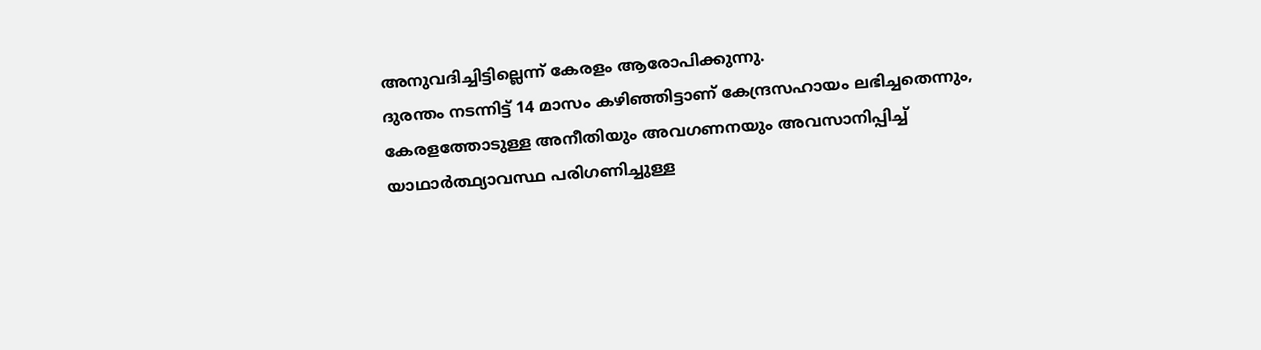അനുവദിച്ചിട്ടില്ലെന്ന് കേരളം ആരോപിക്കുന്നു.
ദുരന്തം നടന്നിട്ട് 14 മാസം കഴിഞ്ഞിട്ടാണ് കേന്ദ്രസഹായം ലഭിച്ചതെന്നും, കേരളത്തോടുള്ള അനീതിയും അവഗണനയും അവസാനിപ്പിച്ച് യാഥാർത്ഥ്യാവസ്ഥ പരിഗണിച്ചുള്ള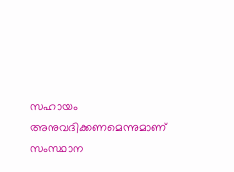സഹായം അനുവദിക്കണമെന്നുമാണ് സംസ്ഥാന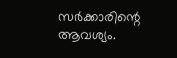സർക്കാരിന്റെ ആവശ്യം.